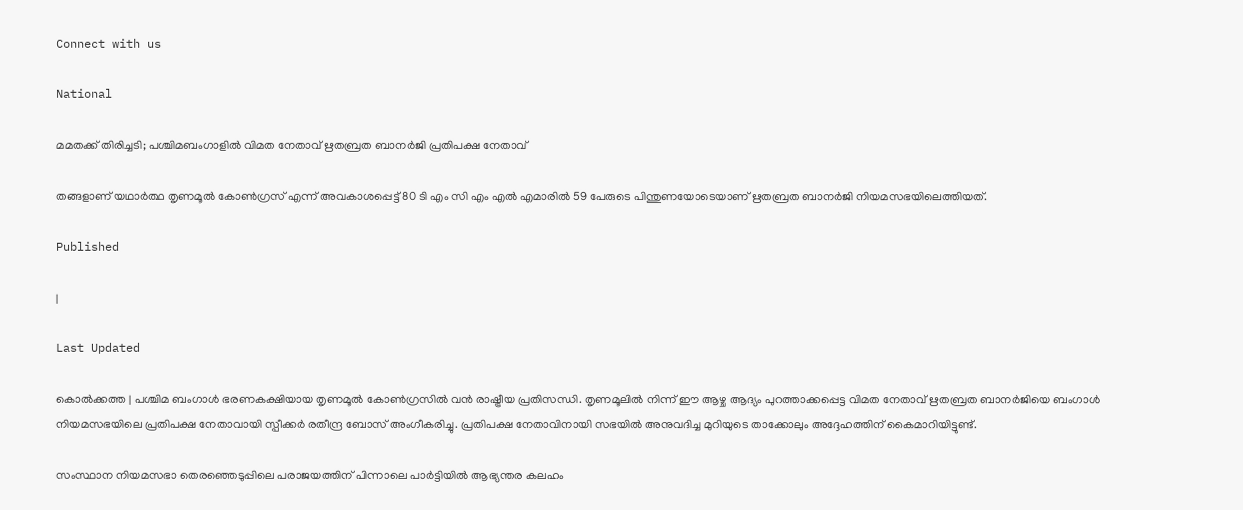Connect with us

National

മമതക്ക് തിരിച്ചടി; പശ്ചിമബംഗാളിൽ വിമത നേതാവ് ഋതബ്രത ബാനർജി പ്രതിപക്ഷ നേതാവ്

തങ്ങളാണ് യഥാർത്ഥ തൃണമൂൽ കോൺഗ്രസ് എന്ന് അവകാശപ്പെട്ട് 80 ടി എം സി എം എൽ എമാരിൽ 59 പേരുടെ പിന്തുണയോടെയാണ് ഋതബ്രത ബാനർജി നിയമസഭയിലെത്തിയത്.

Published

|

Last Updated

കൊൽക്കത്ത | പശ്ചിമ ബംഗാൾ ഭരണകക്ഷിയായ തൃണമൂൽ കോൺഗ്രസിൽ വൻ രാഷ്ട്രീയ പ്രതിസന്ധി. തൃണമൂലിൽ നിന്ന് ഈ ആഴ്ച ആദ്യം പുറത്താക്കപ്പെട്ട വിമത നേതാവ് ഋതബ്രത ബാനർജിയെ ബംഗാൾ നിയമസഭയിലെ പ്രതിപക്ഷ നേതാവായി സ്പീക്കർ രതീന്ദ്ര ബോസ് അംഗീകരിച്ചു. പ്രതിപക്ഷ നേതാവിനായി സഭയിൽ അനുവദിച്ച മുറിയുടെ താക്കോലും അദ്ദേഹത്തിന് കൈമാറിയിട്ടുണ്ട്.

സംസ്ഥാന നിയമസഭാ തെരഞ്ഞെടുപ്പിലെ പരാജയത്തിന് പിന്നാലെ പാർട്ടിയിൽ ആഭ്യന്തര കലഹം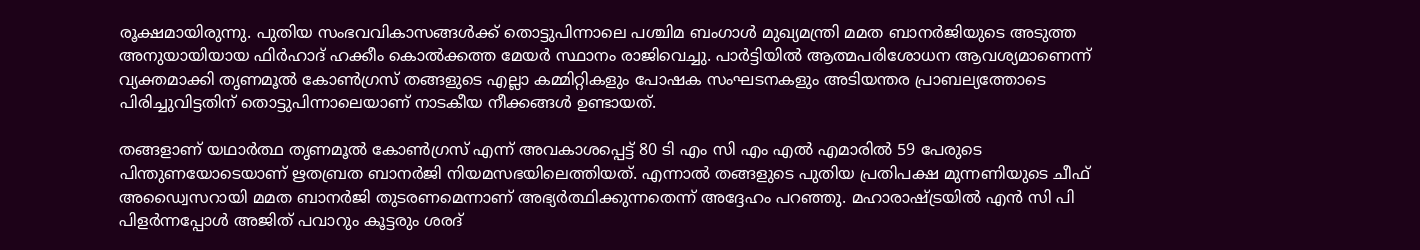രൂക്ഷമായിരുന്നു. പുതിയ സംഭവവികാസങ്ങൾക്ക് തൊട്ടുപിന്നാലെ പശ്ചിമ ബംഗാൾ മുഖ്യമന്ത്രി മമത ബാനർജിയുടെ അടുത്ത അനുയായിയായ ഫിർഹാദ് ഹക്കീം കൊൽക്കത്ത മേയർ സ്ഥാനം രാജിവെച്ചു. പാർട്ടിയിൽ ആത്മപരിശോധന ആവശ്യമാണെന്ന് വ്യക്തമാക്കി തൃണമൂൽ കോൺഗ്രസ് തങ്ങളുടെ എല്ലാ കമ്മിറ്റികളും പോഷക സംഘടനകളും അടിയന്തര പ്രാബല്യത്തോടെ പിരിച്ചുവിട്ടതിന് തൊട്ടുപിന്നാലെയാണ് നാടകീയ നീക്കങ്ങൾ ഉണ്ടായത്.

തങ്ങളാണ് യഥാർത്ഥ തൃണമൂൽ കോൺഗ്രസ് എന്ന് അവകാശപ്പെട്ട് 80 ടി എം സി എം എൽ എമാരിൽ 59 പേരുടെ പിന്തുണയോടെയാണ് ഋതബ്രത ബാനർജി നിയമസഭയിലെത്തിയത്. എന്നാൽ തങ്ങളുടെ പുതിയ പ്രതിപക്ഷ മുന്നണിയുടെ ചീഫ് അഡ്വൈസറായി മമത ബാനർജി തുടരണമെന്നാണ് അഭ്യർത്ഥിക്കുന്നതെന്ന് അദ്ദേഹം പറഞ്ഞു. മഹാരാഷ്ട്രയിൽ എൻ സി പി പിളർന്നപ്പോൾ അജിത് പവാറും കൂട്ടരും ശരദ്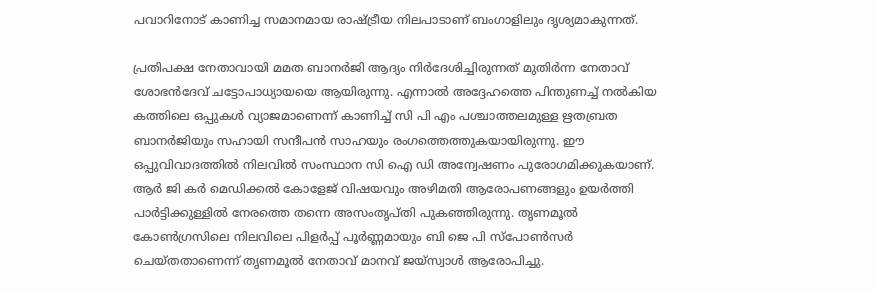പവാറിനോട് കാണിച്ച സമാനമായ രാഷ്ട്രീയ നിലപാടാണ് ബംഗാളിലും ദൃശ്യമാകുന്നത്.

പ്രതിപക്ഷ നേതാവായി മമത ബാനർജി ആദ്യം നിർദേശിച്ചിരുന്നത് മുതിർന്ന നേതാവ് ശോഭൻദേവ് ചട്ടോപാധ്യായയെ ആയിരുന്നു. എന്നാൽ അദ്ദേഹത്തെ പിന്തുണച്ച് നൽകിയ കത്തിലെ ഒപ്പുകൾ വ്യാജമാണെന്ന് കാണിച്ച് സി പി എം പശ്ചാത്തലമുള്ള ഋതബ്രത ബാനർജിയും സഹായി സന്ദീപൻ സാഹയും രംഗത്തെത്തുകയായിരുന്നു. ഈ ഒപ്പുവിവാദത്തിൽ നിലവിൽ സംസ്ഥാന സി ഐ ഡി അന്വേഷണം പുരോഗമിക്കുകയാണ്. ആർ ജി കർ മെഡിക്കൽ കോളേജ് വിഷയവും അഴിമതി ആരോപണങ്ങളും ഉയർത്തി പാർട്ടിക്കുള്ളിൽ നേരത്തെ തന്നെ അസംതൃപ്തി പുകഞ്ഞിരുന്നു. തൃണമൂൽ കോൺഗ്രസിലെ നിലവിലെ പിളർപ്പ് പൂർണ്ണമായും ബി ജെ പി സ്പോൺസർ ചെയ്തതാണെന്ന് തൃണമൂൽ നേതാവ് മാനവ് ജയ്‌സ്വാൾ ആരോപിച്ചു.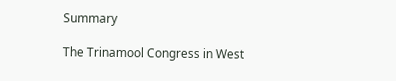Summary

The Trinamool Congress in West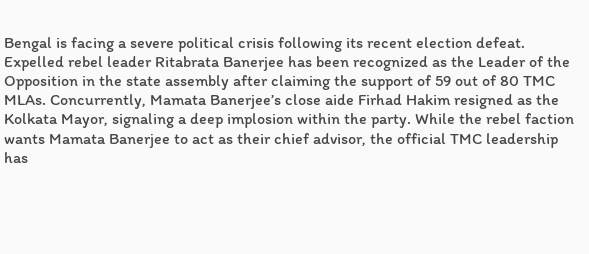Bengal is facing a severe political crisis following its recent election defeat. Expelled rebel leader Ritabrata Banerjee has been recognized as the Leader of the Opposition in the state assembly after claiming the support of 59 out of 80 TMC MLAs. Concurrently, Mamata Banerjee’s close aide Firhad Hakim resigned as the Kolkata Mayor, signaling a deep implosion within the party. While the rebel faction wants Mamata Banerjee to act as their chief advisor, the official TMC leadership has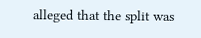alleged that the split was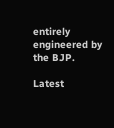entirely engineered by the BJP.

Latest